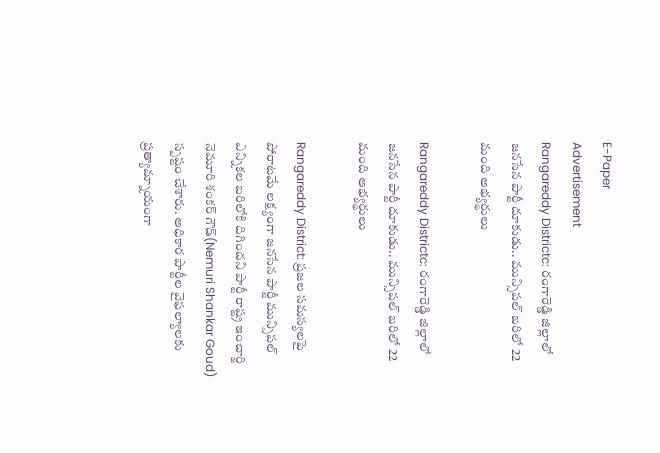E-Paper
Advertisement
Rangareddy Districtc: రంగారెడ్డి జిల్లాలో జనసేన పార్టీ దూకుడు.. మున్సిపల్ బరిలో 22 మంది అభ్యర్థులు

Rangareddy Districtc: రంగారెడ్డి జిల్లాలో జనసేన పార్టీ దూకుడు.. మున్సిపల్ బరిలో 22 మంది అభ్యర్థులు

Rangareddy District: ప్రజల సమస్యలపై పోరాటమే లక్ష్యంగా జనసేన పార్టీ మున్సిపల్ ఎన్నికల బరిలోకి దిగిందని పార్టీ రాష్ట్ర ఇంచార్జి నెమూరి శంకర్ గౌడ్(Nemuri Shankar Goud) స్పష్టం చేశారు. అధికార పార్టీల వైఫల్యాలకు ప్రత్యామ్నాయంగా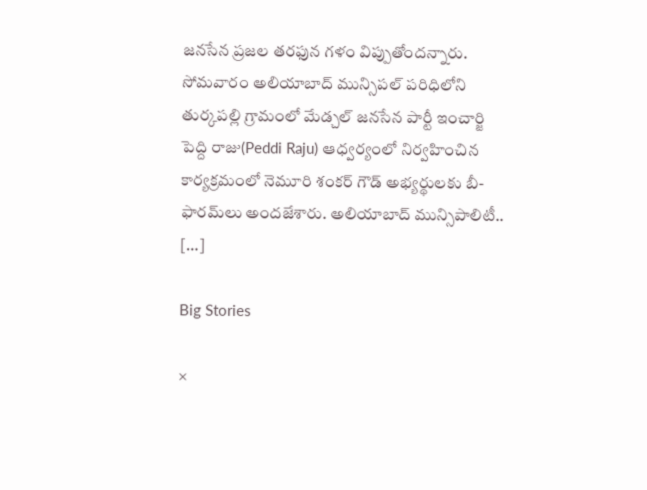జనసేన ప్రజల తరఫున గళం విప్పుతోందన్నారు. సోమవారం అలియాబాద్ మున్సిపల్ పరిధిలోని తుర్కపల్లి గ్రామంలో మేడ్చల్ జనసేన పార్టీ ఇంచార్జి పెద్ది రాజు(Peddi Raju) ఆధ్వర్యంలో నిర్వహించిన కార్యక్రమంలో నెమూరి శంకర్ గౌడ్ అభ్యర్థులకు బీ-ఫారమ్‌లు అందజేశారు. అలియాబాద్ మున్సిపాలిటీ.. […]

Big Stories

×